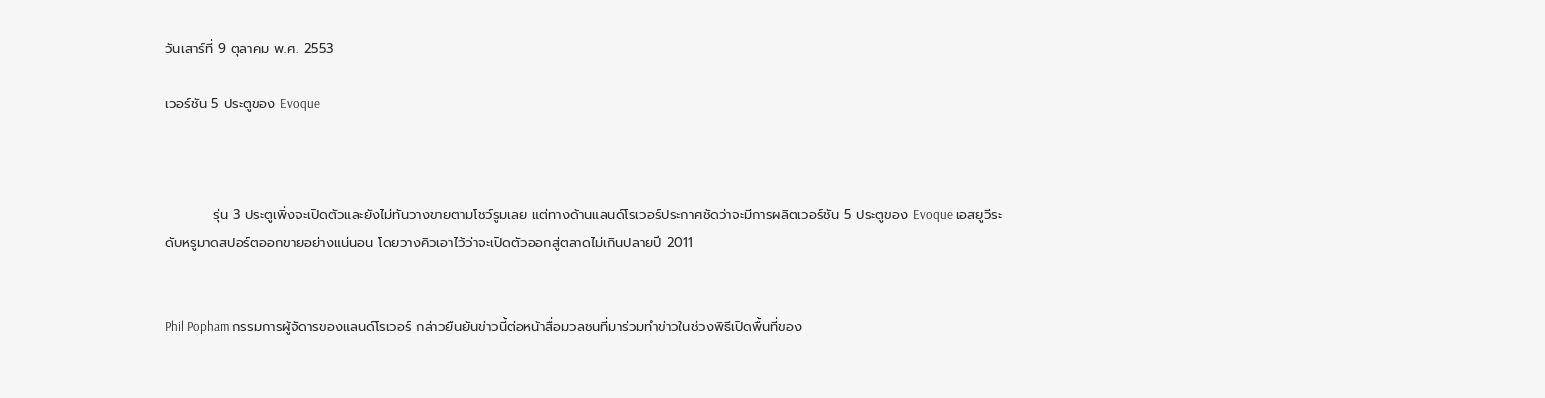วันเสาร์ที่ 9 ตุลาคม พ.ศ. 2553

เวอร์ชัน 5 ประตูของ Evoque



          รุ่น 3 ประตูเพิ่งจะเปิดตัวและยังไม่ทันวางขายตามโชว์รูมเลย แต่ทางด้านแลนด์โรเวอร์ประกาศชัดว่าจะมีการผลิตเวอร์ชัน 5 ประตูของ Evoque เอสยูวีระดับหรูมาดสปอร์ตออกขายอย่างแน่นอน โดยวางคิวเอาไว้ว่าจะเปิดตัวออกสู่ตลาดไม่เกินปลายปี 2011


Phil Popham กรรมการผู้จัดารของแลนด์โรเวอร์ กล่าวยืนยันข่าวนี้ต่อหน้าสื่อมวลชนที่มาร่วมทำข่าวในช่วงพิธีเปิดพื้นที่ของ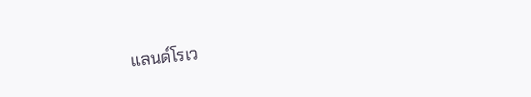แลนด์โรเว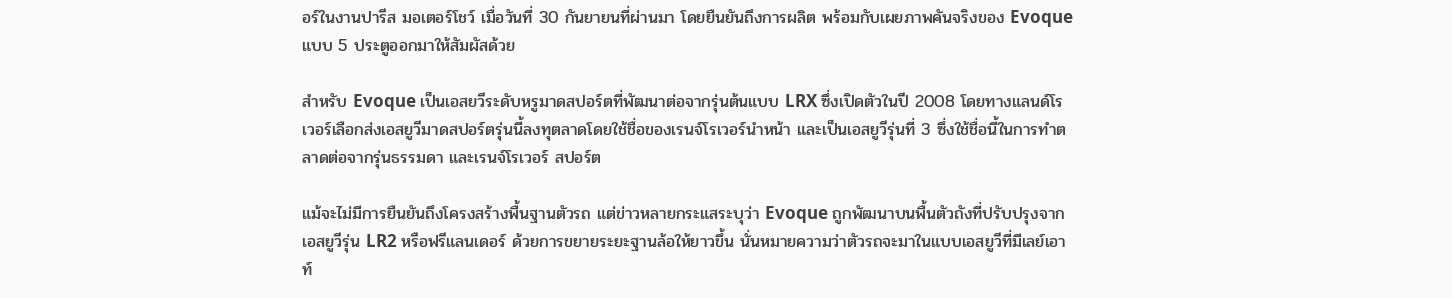อร์ในงานปารีส มอเตอร์โชว์ เมื่อวันที่ 30 กันยายนที่ผ่านมา โดยยืนยันถึงการผลิต พร้อมกับเผยภาพคันจริงของ Evoque แบบ 5 ประตูออกมาให้สัมผัสด้วย

สำหรับ Evoque เป็นเอสยวีระดับหรูมาดสปอร์ตที่พัฒนาต่อจากรุ่นต้นแบบ LRX ซึ่งเปิดตัวในปี 2008 โดยทางแลนด์โรเวอร์เลือกส่งเอสยูวีมาดสปอร์ตรุ่นนี้ลงทุตลาดโดยใช้ชื่อของเรนจ์โรเวอร์นำหน้า และเป็นเอสยูวีรุ่นที่ 3 ซึ่งใช้ชื่อนี้ในการทำตลาดต่อจากรุ่นธรรมดา และเรนจ์โรเวอร์ สปอร์ต

แม้จะไม่มีการยืนยันถึงโครงสร้างพื้นฐานตัวรถ แต่ข่าวหลายกระแสระบุว่า Evoque ถูกพัฒนาบนพื้นตัวถังที่ปรับปรุงจากเอสยูวีรุ่น LR2 หรือฟรีแลนเดอร์ ด้วยการขยายระยะฐานล้อให้ยาวขึ้น นั่นหมายความว่าตัวรถจะมาในแบบเอสยูวีที่มีเลย์เอาท์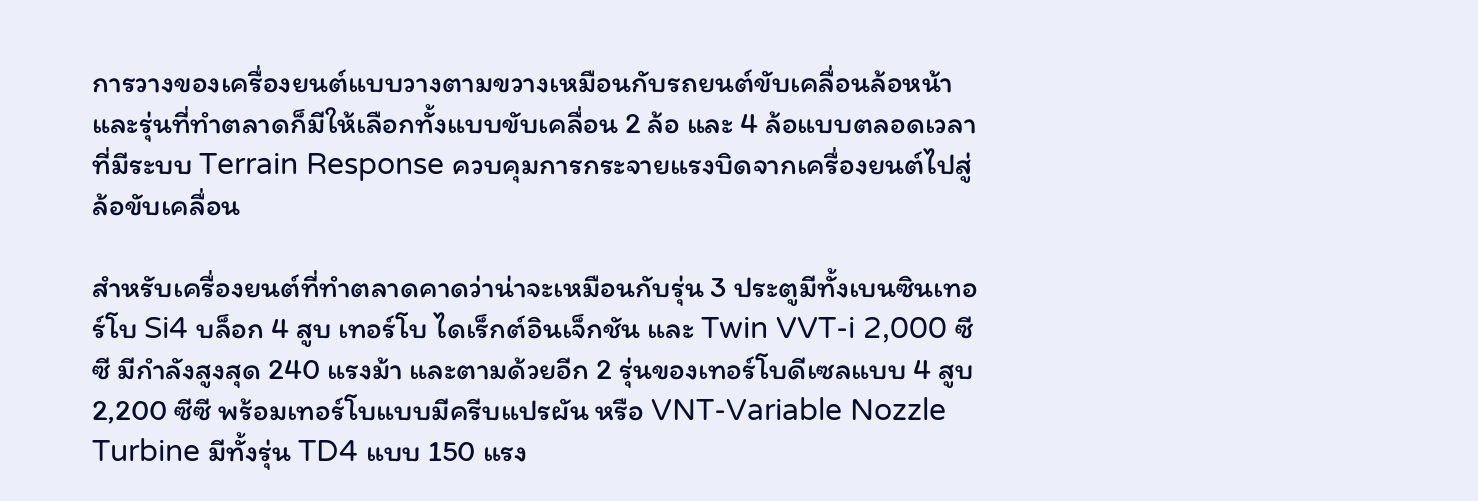การวางของเครื่องยนต์แบบวางตามขวางเหมือนกับรถยนต์ขับเคลื่อนล้อหน้า และรุ่นที่ทำตลาดก็มีให้เลือกทั้งแบบขับเคลื่อน 2 ล้อ และ 4 ล้อแบบตลอดเวลาที่มีระบบ Terrain Response ควบคุมการกระจายแรงบิดจากเครื่องยนต์ไปสู่ล้อขับเคลื่อน

สำหรับเครื่องยนต์ที่ทำตลาดคาดว่าน่าจะเหมือนกับรุ่น 3 ประตูมีทั้งเบนซินเทอร์โบ Si4 บล็อก 4 สูบ เทอร์โบ ไดเร็กต์อินเจ็กชัน และ Twin VVT-i 2,000 ซีซี มีกำลังสูงสุด 240 แรงม้า และตามด้วยอีก 2 รุ่นของเทอร์โบดีเซลแบบ 4 สูบ 2,200 ซีซี พร้อมเทอร์โบแบบมีครีบแปรผัน หรือ VNT-Variable Nozzle Turbine มีทั้งรุ่น TD4 แบบ 150 แรง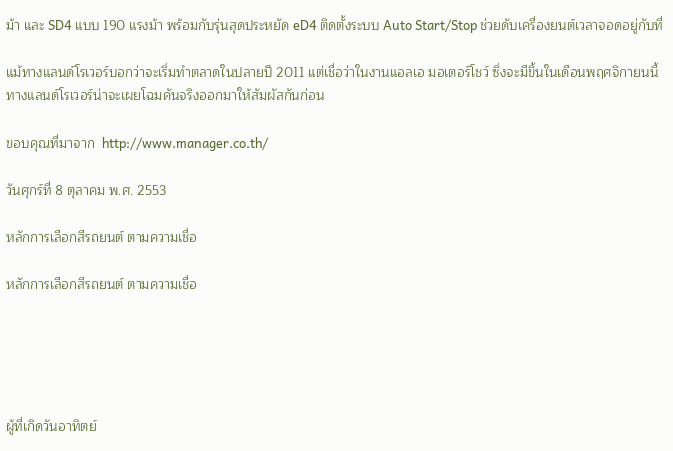ม้า และ SD4 แบบ 190 แรงม้า พร้อมกับรุ่นสุดประหยัด eD4 ติดตั้งระบบ Auto Start/Stop ช่วยดับเครื่องยนต์เวลาจอดอยู่กับที่

แม้ทางแลนด์โรเวอร์บอกว่าจะเริ่มทำตลาดในปลายปี 2011 แต่เชื่อว่าในงานแอลเอ มอเตอร์โชว์ ซึ่งจะมีขึ้นในเดือนพฤศจิกายนนี้ ทางแลนด์โรเวอร์น่าจะเผยโฉมคันจริงออกมาให้สัมผัสกันก่อน

ขอบคุณที่มาจาก  http://www.manager.co.th/

วันศุกร์ที่ 8 ตุลาคม พ.ศ. 2553

หลักการเลือกสีรถยนต์ ตามความเชื่อ

หลักการเลือกสีรถยนต์ ตามความเชื่อ





ผู้ที่เกิดวันอาทิตย์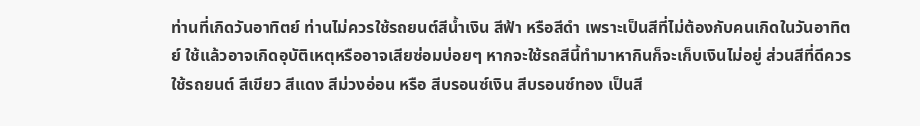ท่านที่เกิดวันอาทิตย์ ท่านไม่ควรใช้รถยนต์สีน้ำเงิน สีฟ้า หรือสีดำ เพราะเป็นสีที่ไม่ต้องกับคนเกิดในวันอาทิตย์ ใช้แล้วอาจเกิดอุบัติเหตุหรืออาจเสียซ่อมบ่อยๆ หากจะใช้รถสีนี้ทำมาหากินก็จะเก็บเงินไม่อยู่ ส่วนสีที่ดีควรใช้รถยนต์ สีเขียว สีแดง สีม่วงอ่อน หรือ สีบรอนซ์เงิน สีบรอนซ์ทอง เป็นสี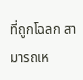ที่ถูกโฉลก สามารถเห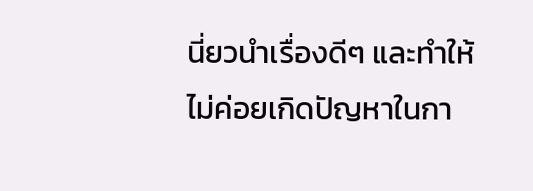นี่ยวนำเรื่องดีๆ และทำให้ไม่ค่อยเกิดปัญหาในกา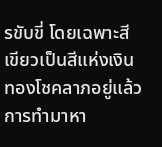รขับขี่ โดยเฉพาะสีเขียวเป็นสีแห่งเงินทองโชคลาภอยู่แล้ว การทำมาหา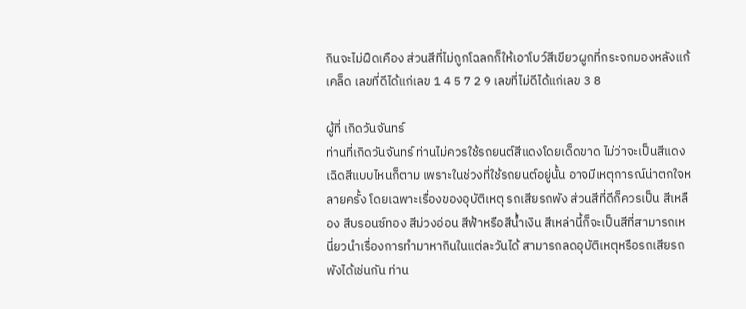กินจะไม่ฝืดเคือง ส่วนสีที่ไม่ถูกโฉลกก็ให้เอาโบว์สีเขียวผูกที่กระจกมองหลังแก้เคล็ด เลขที่ดีได้แก่เลข 1 4 5 7 2 9 เลขที่ไม่ดีได้แก่เลข 3 8

ผู้ที่ เกิดวันจันทร์
ท่านที่เกิดวันจันทร์ ท่านไม่ควรใช้รถยนต์สีแดงโดยเด็ดขาด ไม่ว่าจะเป็นสีแดงเฉิดสีแบบไหนก็ตาม เพราะในช่วงที่ใช้รถยนต์อยู่นั้น อาจมีเหตุการณ์น่าตกใจหลายครั้ง โดยเฉพาะเรื่องของอุบัติเหตุ รถเสียรถพัง ส่วนสีที่ดีก็ควรเป็น สีเหลือง สีบรอนซ์ทอง สีม่วงอ่อน สีฟ้าหรือสีน้ำเงิน สีเหล่านี้ก็จะเป็นสีที่สามารถเหนี่ยวนำเรื่องการทำมาหากินในแต่ละวันได้ สามารถลดอุบัติเหตุหรือรถเสียรถพังได้เช่นกัน ท่าน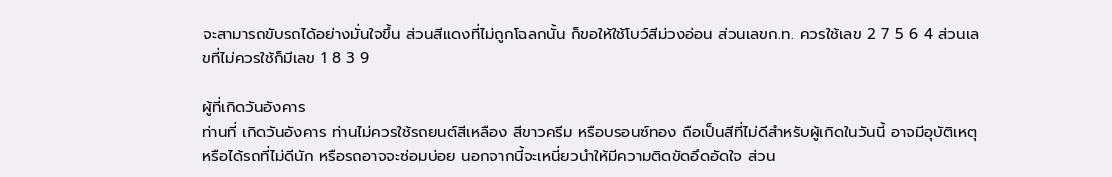จะสามารถขับรถได้อย่างมั่นใจขึ้น ส่วนสีแดงที่ไม่ถูกโฉลกนั้น ก็ขอให้ใช้โบว์สีม่วงอ่อน ส่วนเลขก.ท. ควรใช้เลข 2 7 5 6 4 ส่วนเลขที่ไม่ควรใช้ก็มีเลข 1 8 3 9

ผู้ที่เกิดวันอังคาร
ท่านที่ เกิดวันอังคาร ท่านไม่ควรใช้รถยนต์สีเหลือง สีขาวครีม หรือบรอนซ์ทอง ถือเป็นสีที่ไม่ดีสำหรับผู้เกิดในวันนี้ อาจมีอุบัติเหตุหรือได้รถที่ไม่ดีนัก หรือรถอาจจะซ่อมบ่อย นอกจากนี้จะเหนี่ยวนำให้มีความติดขัดอึดอัดใจ ส่วน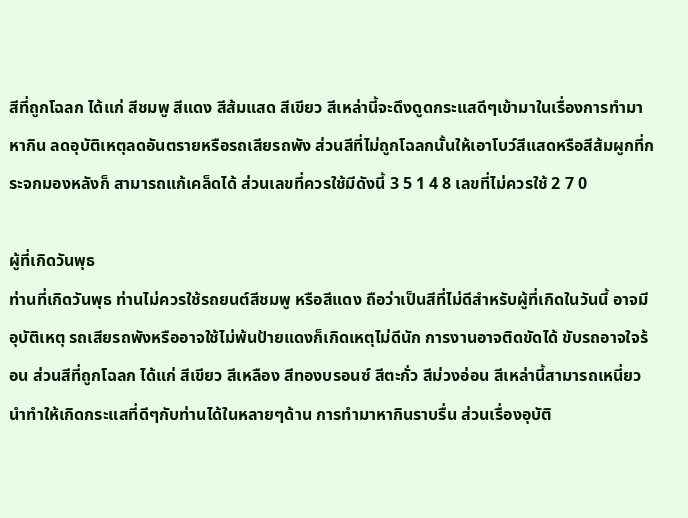สีที่ถูกโฉลก ได้แก่ สีชมพู สีแดง สีส้มแสด สีเขียว สีเหล่านี้จะดึงดูดกระแสดีๆเข้ามาในเรื่องการทำมาหากิน ลดอุบัติเหตุลดอันตรายหรือรถเสียรถพัง ส่วนสีที่ไม่ถูกโฉลกนั้นให้เอาโบว์สีแสดหรือสีส้มผูกที่กระจกมองหลังก็ สามารถแก้เคล็ดได้ ส่วนเลขที่ควรใช้มีดังนี้ 3 5 1 4 8 เลขที่ไม่ควรใช้ 2 7 0

ผู้ที่เกิดวันพุธ
ท่านที่เกิดวันพุธ ท่านไม่ควรใช้รถยนต์สีชมพู หรือสีแดง ถือว่าเป็นสีที่ไม่ดีสำหรับผู้ที่เกิดในวันนี้ อาจมีอุบัติเหตุ รถเสียรถพังหรืออาจใช้ไม่พ้นป้ายแดงก็เกิดเหตุไม่ดีนัก การงานอาจติดขัดได้ ขับรถอาจใจร้อน ส่วนสีที่ถูกโฉลก ได้แก่ สีเขียว สีเหลือง สีทองบรอนซ์ สีตะกั่ว สีม่วงอ่อน สีเหล่านี้สามารถเหนี่ยวนำทำให้เกิดกระแสที่ดีๆกับท่านได้ในหลายๆด้าน การทำมาหากินราบรื่น ส่วนเรื่องอุบัติ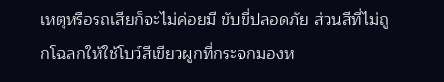เหตุหรือรถเสียก็จะไม่ค่อยมี ขับขี่ปลอดภัย ส่วนสีที่ไม่ถูกโฉลกให้ใช้โบว์สีเขียวผูกที่กระจกมองห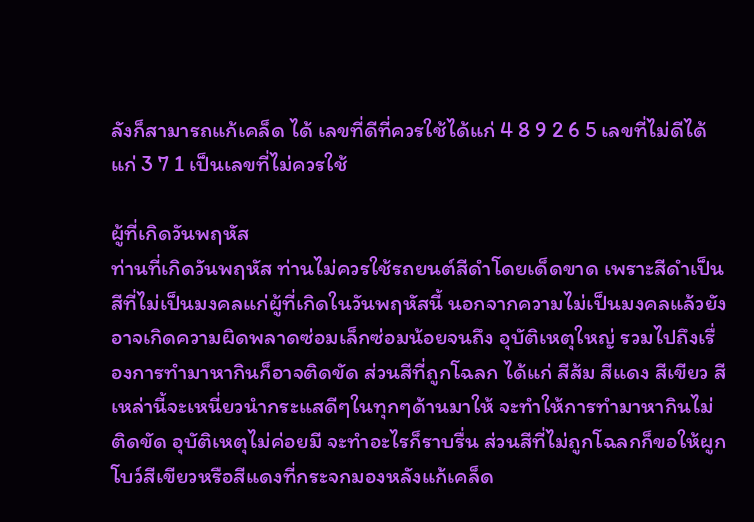ลังก็สามารถแก้เคล็ด ได้ เลขที่ดีที่ควรใช้ได้แก่ 4 8 9 2 6 5 เลขที่ไม่ดีได้แก่ 3 7 1 เป็นเลขที่ไม่ควรใช้

ผู้ที่เกิดวันพฤหัส
ท่านที่เกิดวันพฤหัส ท่านไม่ควรใช้รถยนต์สีดำโดยเด็ดขาด เพราะสีดำเป็นสีที่ไม่เป็นมงคลแก่ผู้ที่เกิดในวันพฤหัสนี้ นอกจากความไม่เป็นมงคลแล้วยังอาจเกิดความผิดพลาดซ่อมเล็กซ่อมน้อยจนถึง อุบัติเหตุใหญ่ รวมไปถึงเรื่องการทำมาหากินก็อาจติดขัด ส่วนสีที่ถูกโฉลก ได้แก่ สีส้ม สีแดง สีเขียว สีเหล่านี้จะเหนี่ยวนำกระแสดีๆในทุกๆด้านมาให้ จะทำให้การทำมาหากินไม่ติดขัด อุบัติเหตุไม่ค่อยมี จะทำอะไรก็ราบรื่น ส่วนสีที่ไม่ถูกโฉลกก็ขอให้ผูกโบว์สีเขียวหรือสีแดงที่กระจกมองหลังแก้เคล็ด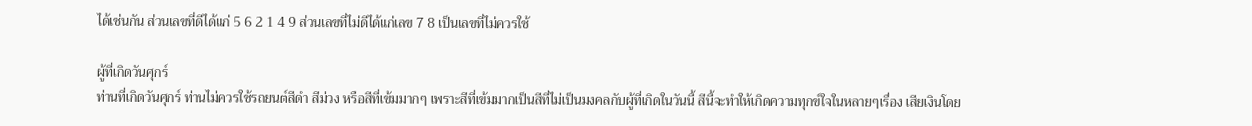ได้เช่นกัน ส่วนเลขที่ดีได้แก่ 5 6 2 1 4 9 ส่วนเลขที่ไม่ดีได้แก่เลข 7 8 เป็นเลขที่ไม่ควรใช้

ผู้ที่เกิดวันศุกร์
ท่านที่เกิดวันศุกร์ ท่านไม่ควรใช้รถยนต์สีดำ สีม่วง หรือสีที่เข้มมากๆ เพราะสีที่เข้มมากเป็นสีที่ไม่เป็นมงคลกับผู้ที่เกิดในวันนี้ สีนี้จะทำให้เกิดความทุกข์ใจในหลายๆเรื่อง เสียเงินโดย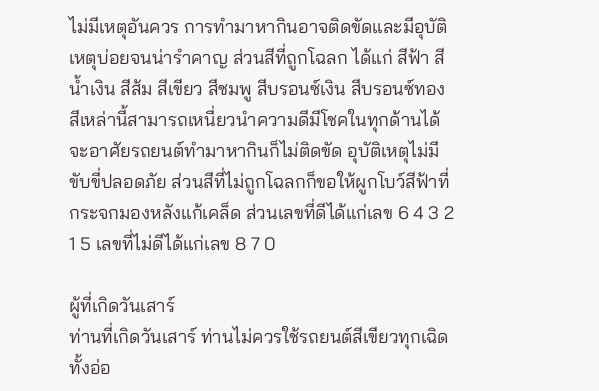ไม่มีเหตุอันควร การทำมาหากินอาจติดขัดและมีอุบัติเหตุบ่อยจนน่ารำคาญ ส่วนสีที่ถูกโฉลก ได้แก่ สีฟ้า สีน้ำเงิน สีส้ม สีเขียว สีชมพู สีบรอนซ์เงิน สีบรอนซ์ทอง สีเหล่านี้สามารถเหนี่ยวนำความดีมีโชคในทุกด้านได้ จะอาศัยรถยนต์ทำมาหากินก็ไม่ติดขัด อุบัติเหตุไม่มีขับขี่ปลอดภัย ส่วนสีที่ไม่ถูกโฉลกก็ขอให้ผูกโบว์สีฟ้าที่กระจกมองหลังแก้เคล็ด ส่วนเลขที่ดีได้แก่เลข 6 4 3 2 1 5 เลขที่ไม่ดีได้แก่เลข 8 7 0

ผู้ที่เกิดวันเสาร์
ท่านที่เกิดวันเสาร์ ท่านไม่ควรใช้รถยนต์สีเขียวทุกเฉิดทั้งอ่อ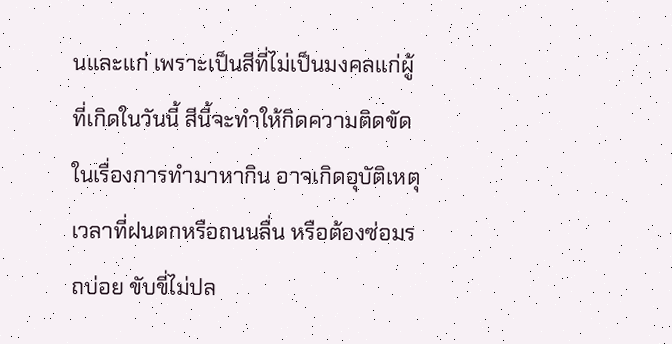นและแก่ เพราะเป็นสีที่ไม่เป็นมงคลแก่ผู้ที่เกิดในวันนี้ สีนี้จะทำให้กิดความติดขัดในเรื่องการทำมาหากิน อาจเกิดอุบัติเหตุเวลาที่ฝนตกหรือถนนลื่น หรือต้องซ่อมรถบ่อย ขับขี่ไม่ปล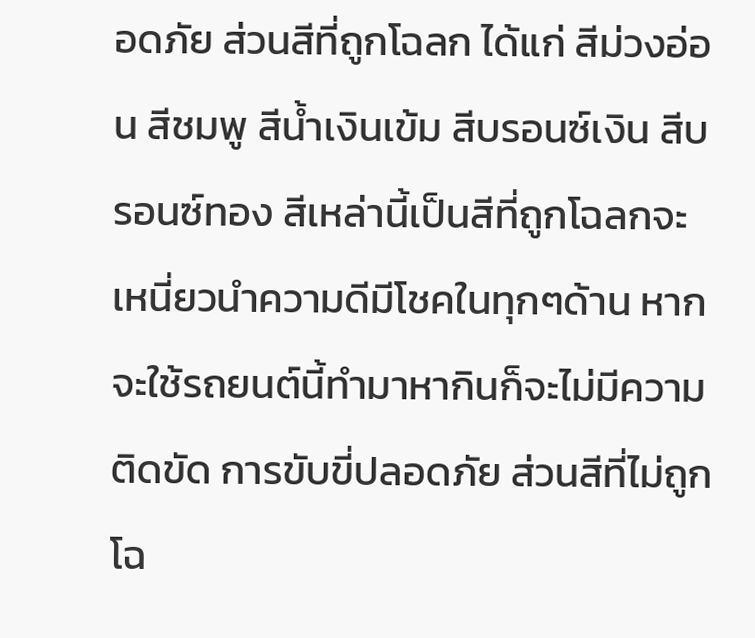อดภัย ส่วนสีที่ถูกโฉลก ได้แก่ สีม่วงอ่อน สีชมพู สีน้ำเงินเข้ม สีบรอนซ์เงิน สีบรอนซ์ทอง สีเหล่านี้เป็นสีที่ถูกโฉลกจะเหนี่ยวนำความดีมีโชคในทุกๆด้าน หากจะใช้รถยนต์นี้ทำมาหากินก็จะไม่มีความติดขัด การขับขี่ปลอดภัย ส่วนสีที่ไม่ถูกโฉ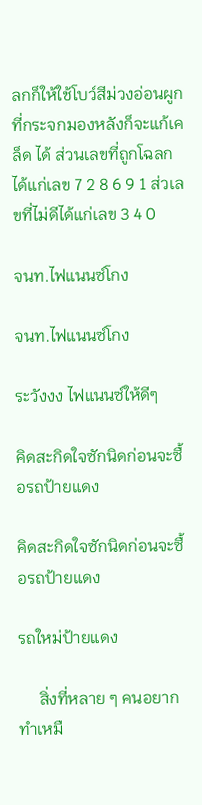ลกก็ให้ใช้โบว์สีม่วงอ่อนผูกที่กระจกมองหลังก็จะแก้เคล็ด ได้ ส่วนเลขที่ถูกโฉลกได้แก่เลข 7 2 8 6 9 1 ส่วเลขที่ไม่ดีได้แก่เลข 3 4 0

จนท.ไฟแนนซ์โกง

จนท.ไฟแนนซ์โกง

ระวังงง ไฟแนนซ์ให้ดีๆ

คิดสะกิดใจซักนิดก่อนจะซื้อรถป้ายแดง

คิดสะกิดใจซักนิดก่อนจะซื้อรถป้ายแดง

รถใหม่ป้ายแดง

     สิ่งที่หลาย ๆ คนอยากทำเหมื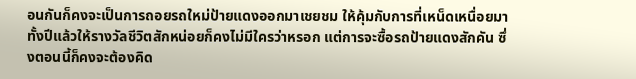อนกันก็คงจะเป็นการถอยรถใหม่ป้ายแดงออกมาเชยชม ให้คุ้มกับการที่เหน็ดเหนื่อยมาทั้งปีแล้วให้รางวัลชีวิตสักหน่อยก็คงไม่มีใครว่าหรอก แต่การจะซื้อรถป้ายแดงสักคัน ซึ่งตอนนี้ก็คงจะต้องคิด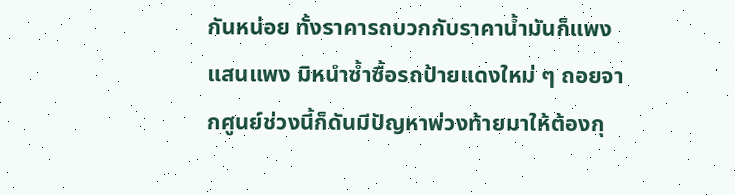กันหน่อย ทั้งราคารถบวกกับราคาน้ำมันก็แพงแสนแพง มิหนำซ้ำซื้อรถป้ายแดงใหม่ ๆ ถอยจากศูนย์ช่วงนี้ก็ดันมีปัญหาพ่วงท้ายมาให้ต้องกุ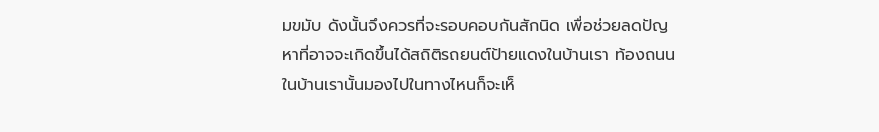มขมับ ดังนั้นจึงควรที่จะรอบคอบกันสักนิด เพื่อช่วยลดปัญหาที่อาจจะเกิดขึ้นได้สถิติรถยนต์ป้ายแดงในบ้านเรา ท้องถนนในบ้านเรานั้นมองไปในทางไหนก็จะเห็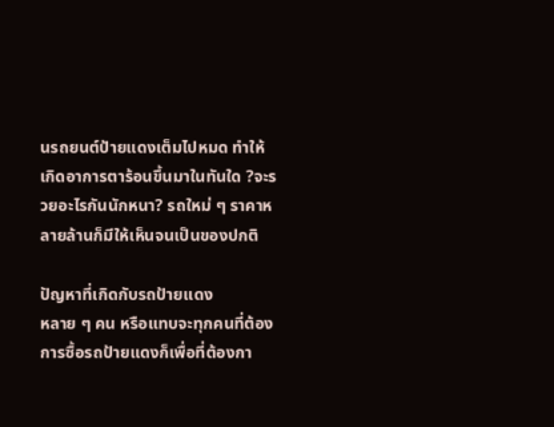นรถยนต์ป้ายแดงเต็มไปหมด ทำให้เกิดอาการตาร้อนขึ้นมาในทันใด ?จะรวยอะไรกันนักหนา? รถใหม่ ๆ ราคาหลายล้านก็มีให้เห็นจนเป็นของปกติ

ปัญหาที่เกิดกับรถป้ายแดง
หลาย ๆ คน หรือแทบจะทุกคนที่ต้องการซื้อรถป้ายแดงก็เพื่อที่ต้องกา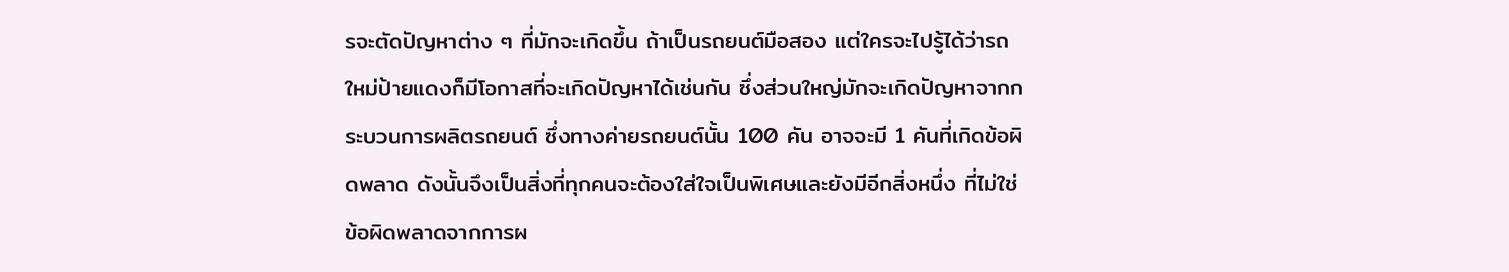รจะตัดปัญหาต่าง ๆ ที่มักจะเกิดขึ้น ถ้าเป็นรถยนต์มือสอง แต่ใครจะไปรู้ได้ว่ารถใหม่ป้ายแดงก็มีโอกาสที่จะเกิดปัญหาได้เช่นกัน ซึ่งส่วนใหญ่มักจะเกิดปัญหาจากกระบวนการผลิตรถยนต์ ซึ่งทางค่ายรถยนต์นั้น 100 คัน อาจจะมี 1 คันที่เกิดข้อผิดพลาด ดังนั้นจึงเป็นสิ่งที่ทุกคนจะต้องใส่ใจเป็นพิเศษและยังมีอีกสิ่งหนึ่ง ที่ไม่ใช่ข้อผิดพลาดจากการผ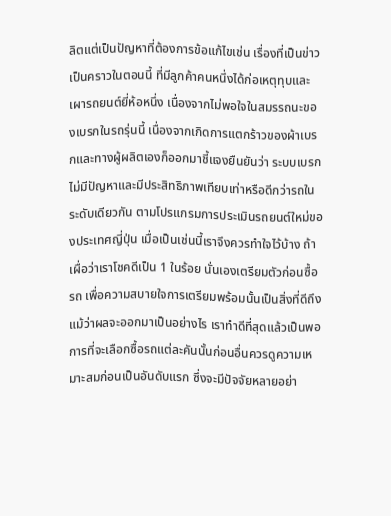ลิตแต่เป็นปัญหาที่ต้องการข้อแก้ไขเช่น เรื่องที่เป็นข่าวเป็นคราวในตอนนี้ ที่มีลูกค้าคนหนึ่งได้ก่อเหตุทุบและเผารถยนต์ยี่ห้อหนึ่ง เนื่องจากไม่พอใจในสมรรถนะของเบรกในรถรุ่นนี้ เนื่องจากเกิดการแตกร้าวของผ้าเบรกและทางผู้ผลิตเองก็ออกมาชี้แจงยืนยันว่า ระบบเบรกไม่มีปัญหาและมีประสิทธิภาพเทียบเท่าหรือดีกว่ารถในระดับเดียวกัน ตามโปรแกรมการประเมินรถยนต์ใหม่ของประเทศญี่ปุ่น เมื่อเป็นเช่นนี้เราจึงควรทำใจไว้บ้าง ถ้าเผื่อว่าเราโชคดีเป็น 1 ในร้อย นั่นเองเตรียมตัวก่อนซื้อรถ เพื่อความสบายใจการเตรียมพร้อมนั้นเป็นสิ่งที่ดีถึงแม้ว่าผลจะออกมาเป็นอย่างไร เราทำดีที่สุดแล้วเป็นพอ การที่จะเลือกซื้อรถแต่ละคันนั้นก่อนอื่นควรดูความเหมาะสมก่อนเป็นอันดับแรก ซึ่งจะมีปัจจัยหลายอย่า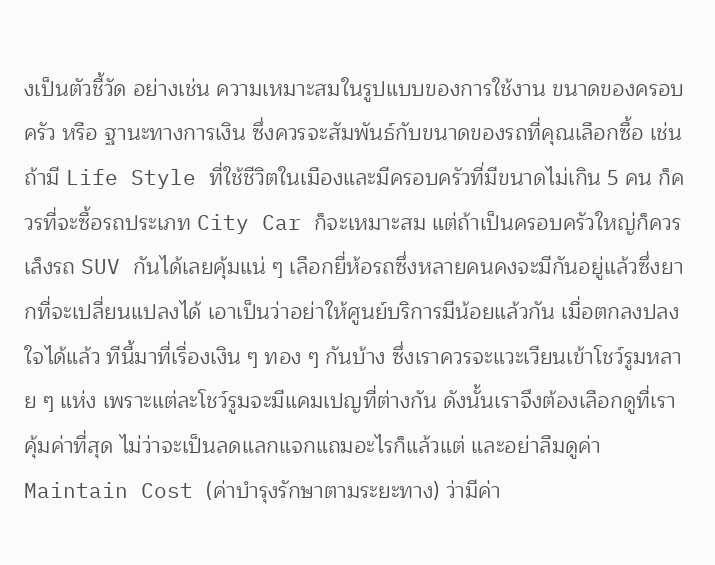งเป็นตัวชี้วัด อย่างเช่น ความเหมาะสมในรูปแบบของการใช้งาน ขนาดของครอบครัว หรือ ฐานะทางการเงิน ซึ่งควรจะสัมพันธ์กับขนาดของรถที่คุณเลือกซื้อ เช่น ถ้ามี Life Style ที่ใช้ชีวิตในเมืองและมีครอบครัวที่มีขนาดไม่เกิน 5 คน ก็ควรที่จะซื้อรถประเภท City Car ก็จะเหมาะสม แต่ถ้าเป็นครอบครัวใหญ่ก็ควรเล็งรถ SUV กันได้เลยคุ้มแน่ ๆ เลือกยี่ห้อรถซึ่งหลายคนคงจะมีกันอยู่แล้วซึ่งยากที่จะเปลี่ยนแปลงได้ เอาเป็นว่าอย่าให้ศูนย์บริการมีน้อยแล้วกัน เมื่อตกลงปลงใจได้แล้ว ทีนี้มาที่เรื่องเงิน ๆ ทอง ๆ กันบ้าง ซึ่งเราควรจะแวะเวียนเข้าโชว์รูมหลาย ๆ แห่ง เพราะแต่ละโชว์รูมจะมีแคมเปญที่ต่างกัน ดังนั้นเราจึงต้องเลือกดูที่เราคุ้มค่าที่สุด ไม่ว่าจะเป็นลดแลกแจกแถมอะไรก็แล้วแต่ และอย่าลืมดูค่า Maintain Cost (ค่าบำรุงรักษาตามระยะทาง) ว่ามีค่า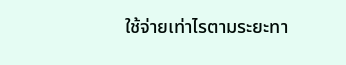ใช้จ่ายเท่าไรตามระยะทา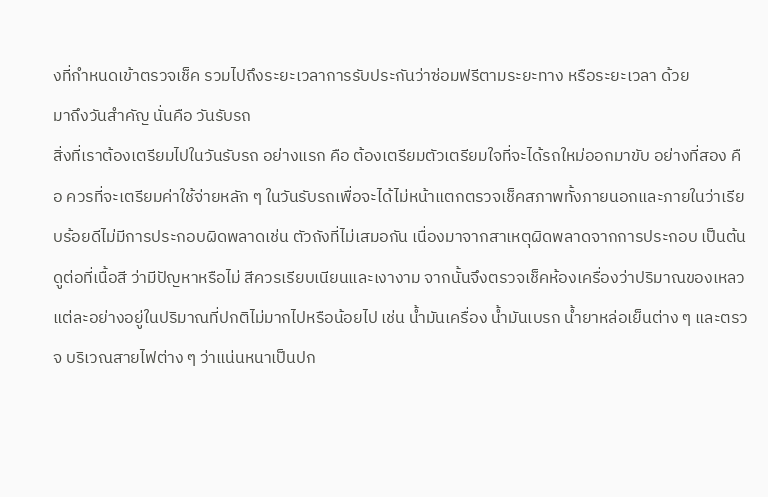งที่กำหนดเข้าตรวจเช็ค รวมไปถึงระยะเวลาการรับประกันว่าซ่อมฟรีตามระยะทาง หรือระยะเวลา ด้วย
มาถึงวันสำคัญ นั่นคือ วันรับรถ
สิ่งที่เราต้องเตรียมไปในวันรับรถ อย่างแรก คือ ต้องเตรียมตัวเตรียมใจที่จะได้รถใหม่ออกมาขับ อย่างที่สอง คือ ควรที่จะเตรียมค่าใช้จ่ายหลัก ๆ ในวันรับรถเพื่อจะได้ไม่หน้าแตกตรวจเช็คสภาพทั้งภายนอกและภายในว่าเรียบร้อยดีไม่มีการประกอบผิดพลาดเช่น ตัวถังที่ไม่เสมอกัน เนื่องมาจากสาเหตุผิดพลาดจากการประกอบ เป็นต้น ดูต่อที่เนื้อสี ว่ามีปัญหาหรือไม่ สีควรเรียบเนียนและเงางาม จากนั้นจึงตรวจเช็คห้องเครื่องว่าปริมาณของเหลวแต่ละอย่างอยู่ในปริมาณที่ปกติไม่มากไปหรือน้อยไป เช่น น้ำมันเครื่อง น้ำมันเบรก น้ำยาหล่อเย็นต่าง ๆ และตรวจ บริเวณสายไฟต่าง ๆ ว่าแน่นหนาเป็นปก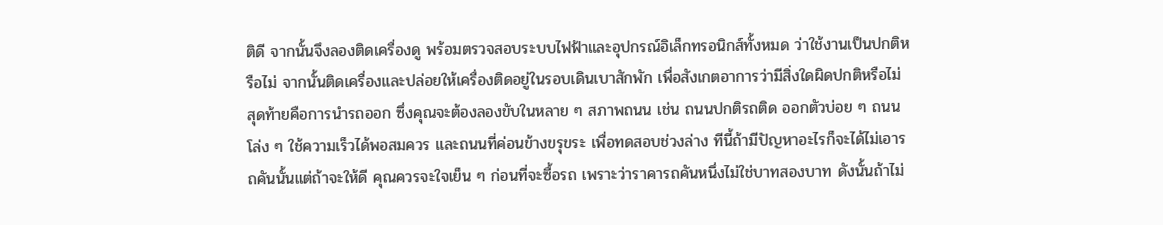ติดี จากนั้นจึงลองติดเครื่องดู พร้อมตรวจสอบระบบไฟฟ้าและอุปกรณ์อิเล็กทรอนิกส์ทั้งหมด ว่าใช้งานเป็นปกติหรือไม่ จากนั้นติดเครื่องและปล่อยให้เครื่องติดอยู่ในรอบเดินเบาสักพัก เพื่อสังเกตอาการว่ามีสิ่งใดผิดปกติหรือไม่ สุดท้ายคือการนำรถออก ซึ่งคุณจะต้องลองขับในหลาย ๆ สภาพถนน เช่น ถนนปกติรถติด ออกตัวบ่อย ๆ ถนนโล่ง ๆ ใช้ความเร็วได้พอสมควร และถนนที่ค่อนข้างขรุขระ เพื่อทดสอบช่วงล่าง ทีนี้ถ้ามีปัญหาอะไรก็จะได้ไม่เอารถคันนั้นแต่ถ้าจะให้ดี คุณควรจะใจเย็น ๆ ก่อนที่จะซื้อรถ เพราะว่าราคารถคันหนึ่งไม่ใช่บาทสองบาท ดังนั้นถ้าไม่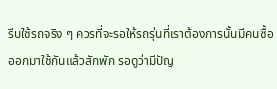รีบใช้รถจริง ๆ ควรที่จะรอให้รถรุ่นที่เราต้องการนั้นมีคนซื้อออกมาใช้กันแล้วสักพัก รอดูว่ามีปัญ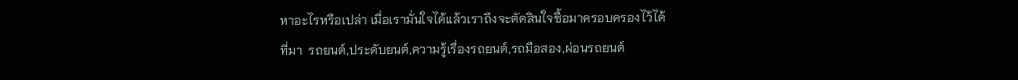หาอะไรหรือเปล่า เมื่อเรามั่นใจได้แล้วเราถึงจะตัดสินใจซื้อมาครอบครองไว้ได้
ที่มา  รถยนต์,ประดับยนต์,ความรู้เรื่องรถยนต์,รถมือสอง,ผ่อนรถยนต์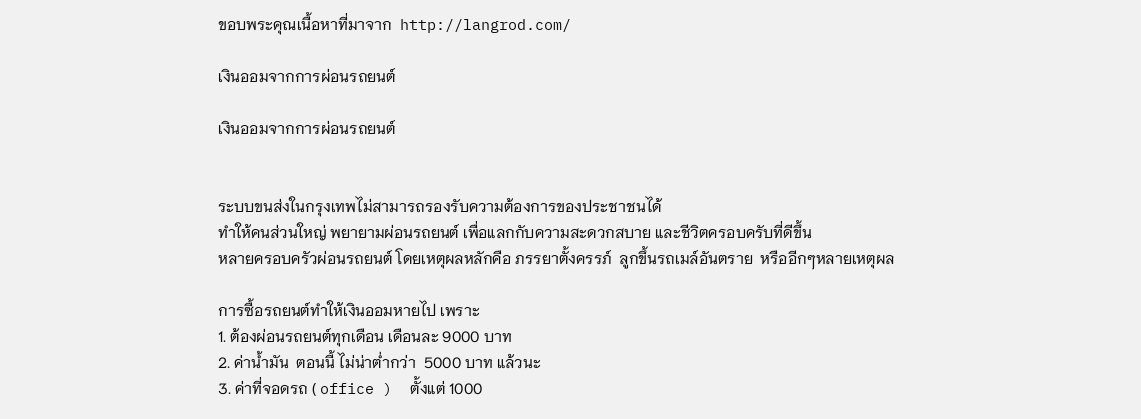ขอบพระคุณเนื้อหาที่มาจาก  http://langrod.com/

เงินออมจากการผ่อนรถยนต์

เงินออมจากการผ่อนรถยนต์


ระบบขนส่งในกรุงเทพไม่สามารถรองรับความต้องการของประชาชนได้
ทำให้คนส่วนใหญ่ พยายามผ่อนรถยนต์ เพื่อแลกกับความสะดวกสบาย และชีวิตครอบครับที่ดีขึ้น
หลายครอบครัวผ่อนรถยนต์ โดยเหตุผลหลักคือ ภรรยาตั้งครรภ์  ลูกขึ้นรถเมล์อันตราย  หรืออีกๆหลายเหตุผล

การซื้อรถยนต์ทำให้เงินออมหายไป เพราะ
1. ต้องผ่อนรถยนต์ทุกเดือน เดือนละ 9000 บาท
2. ค่าน้ำมัน  ตอนนี้ ไม่น่าต่ำกว่า  5000 บาท แล้วนะ
3. ค่าที่จอดรถ ( office )  ตั้งแต่ 1000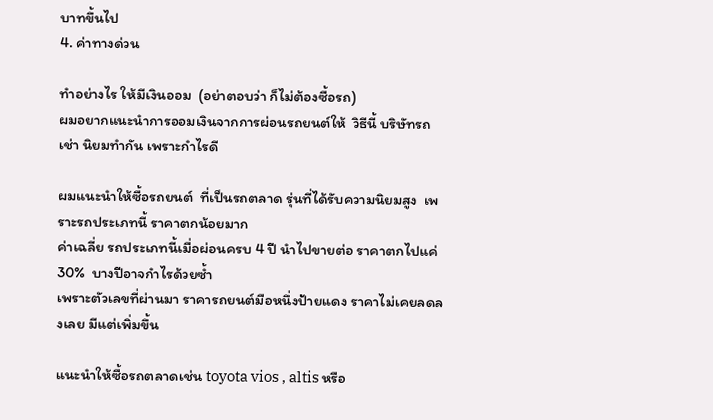บาทขึ้นไป
4. ค่าทางด่วน

ทำอย่างไร ให้มีเงินออม  (อย่าตอบว่า ก็ไม่ต้องซื้อรถ)
ผมอยากแนะนำการออมเงินจากการผ่อนรถยนต์ให้  วิธีนี้ บริษัทรถเช่า นิยมทำกัน เพราะกำไรดี

ผมแนะนำให้ซื้อรถยนต์  ที่เป็นรถตลาด รุ่นที่ได้รับความนิยมสูง  เพราะรถประเภทนี้ ราคาตกน้อยมาก
ค่าเฉลี่ย รถประเภทนี้เมื่อผ่อนครบ 4 ปี นำไปขายต่อ ราคาตกไปแค่ 30%  บางปีอาจกำไรด้วยซ้ำ
เพราะตัวเลขที่ผ่านมา ราคารถยนต์มือหนึ่งป้ายแดง ราคาไม่เคยลดลงเลย มีแต่เพิ่มขึ้น

แนะนำให้ซื้อรถตลาดเช่น toyota vios , altis หรือ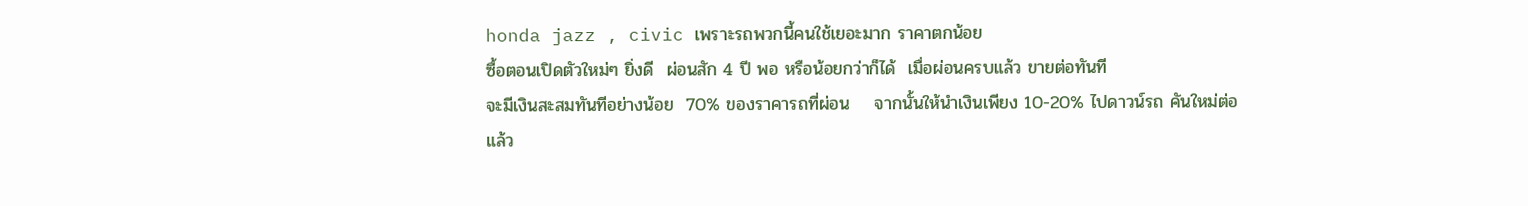honda jazz , civic เพราะรถพวกนี้คนใช้เยอะมาก ราคาตกน้อย
ซื้อตอนเปิดตัวใหม่ๆ ยิ่งดี  ผ่อนสัก 4 ปี พอ หรือน้อยกว่าก็ได้  เมื่อผ่อนครบแล้ว ขายต่อทันที
จะมีเงินสะสมทันทีอย่างน้อย  70% ของราคารถที่ผ่อน    จากนั้นให้นำเงินเพียง 10-20% ไปดาวน์รถ คันใหม่ต่อ
แล้ว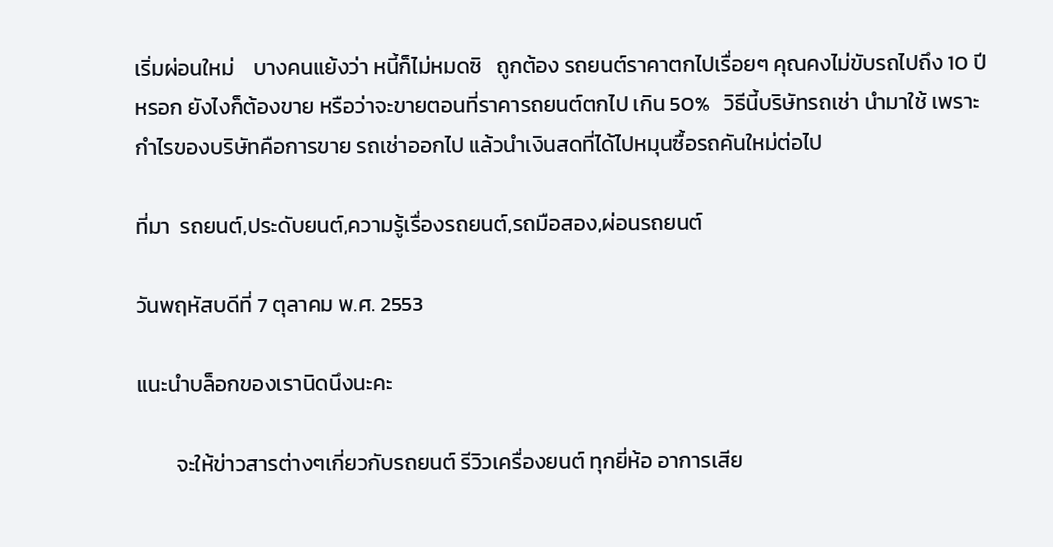เริ่มผ่อนใหม่    บางคนแย้งว่า หนี้ก็ไม่หมดซิ   ถูกต้อง รถยนต์ราคาตกไปเรื่อยๆ คุณคงไม่ขับรถไปถึง 10 ปี หรอก ยังไงก็ต้องขาย หรือว่าจะขายตอนที่ราคารถยนต์ตกไป เกิน 50%   วิธีนี้บริษัทรถเช่า นำมาใช้ เพราะกำไรของบริษัทคือการขาย รถเช่าออกไป แล้วนำเงินสดที่ได้ไปหมุนซื้อรถคันใหม่ต่อไป

ที่มา  รถยนต์,ประดับยนต์,ความรู้เรื่องรถยนต์,รถมือสอง,ผ่อนรถยนต์

วันพฤหัสบดีที่ 7 ตุลาคม พ.ศ. 2553

แนะนำบล็อกของเรานิดนึงนะคะ

        จะให้ข่าวสารต่างๆเกี่ยวกับรถยนต์ รีวิวเครื่องยนต์ ทุกยี่ห้อ อาการเสีย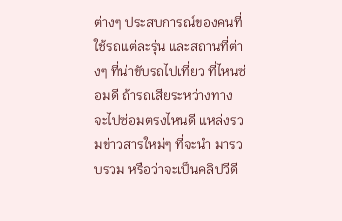ต่างๆ ประสบการณ์ของคนที่ใช้รถแต่ละรุ่น และสถานที่ต่างๆ ที่น่าขับรถไปเที่ยว ที่ไหนซ่อมดี ถ้ารถเสียระหว่างทาง จะไปซ่อมตรงไหนดี แหล่งรวมข่าวสารใหม่ๆ ที่จะนำ มารวบรวม หรือว่าจะเป็นคลิปวีดี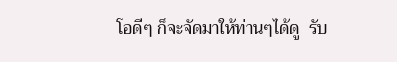โอดีๆ ก็จะจัดมาให้ท่านๆได้ดู  รับ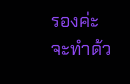รองค่ะ จะทำด้ว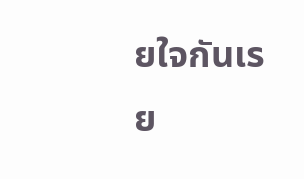ยใจกันเรย